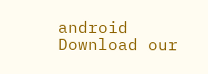android Download our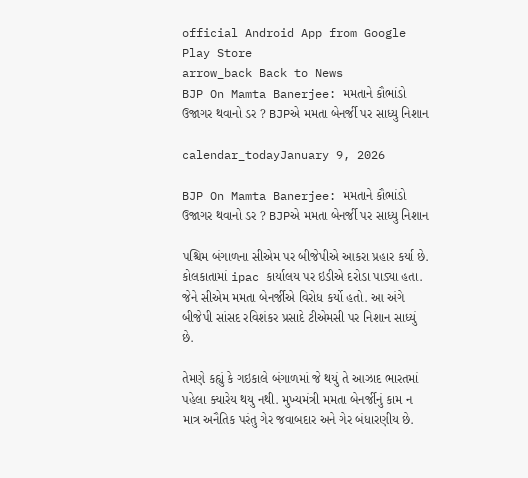official Android App from Google Play Store
arrow_back Back to News
BJP On Mamta Banerjee: મમતાને કૌભાંડો ઉજાગર થવાનો ડર ? BJPએ મમતા બેનર્જી પર સાધ્યુ નિશાન

calendar_todayJanuary 9, 2026

BJP On Mamta Banerjee: મમતાને કૌભાંડો ઉજાગર થવાનો ડર ? BJPએ મમતા બેનર્જી પર સાધ્યુ નિશાન

પશ્ચિમ બંગાળના સીએમ પર બીજેપીએ આકરા પ્રહાર કર્યા છે. કોલકાતામાં ipac કાર્યાલય પર ઇડીએ દરોડા પાડ્યા હતા. જેને સીએમ મમતા બેનર્જીએ વિરોધ કર્યો હતો. આ અંગે બીજેપી સાંસદ રવિશંકર પ્રસાદે ટીએમસી પર નિશાન સાધ્યું છે.

તેમણે કહ્યું કે ગઇકાલે બંગાળમાં જે થયું તે આઝાદ ભારતમાં પહેલા ક્યારેય થયુ નથી. મુખ્યમંત્રી મમતા બેનર્જીનું કામ ન માત્ર અનૈતિક પરંતુ ગેર જવાબદાર અને ગેર બંધારણીય છે.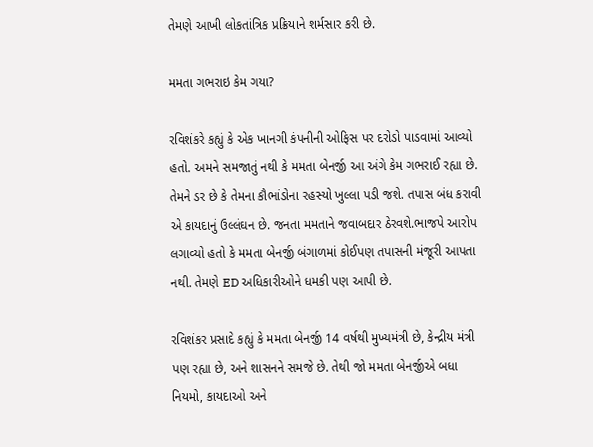તેમણે આખી લોકતાંત્રિક પ્રક્રિયાને શર્મસાર કરી છે.

મમતા ગભરાઇ કેમ ગયા?

રવિશંકરે કહ્યું કે એક ખાનગી કંપનીની ઓફિસ પર દરોડો પાડવામાં આવ્યો હતો. અમને સમજાતું નથી કે મમતા બેનર્જી આ અંગે કેમ ગભરાઈ રહ્યા છે. તેમને ડર છે કે તેમના કૌભાંડોના રહસ્યો ખુલ્લા પડી જશે. તપાસ બંધ કરાવી એ કાયદાનું ઉલ્લંઘન છે. જનતા મમતાને જવાબદાર ઠેરવશે.ભાજપે આરોપ લગાવ્યો હતો કે મમતા બેનર્જી બંગાળમાં કોઈપણ તપાસની મંજૂરી આપતા નથી. તેમણે ED અધિકારીઓને ધમકી પણ આપી છે.

રવિશંકર પ્રસાદે કહ્યું કે મમતા બેનર્જી 14 વર્ષથી મુખ્યમંત્રી છે, કેન્દ્રીય મંત્રી પણ રહ્યા છે, અને શાસનને સમજે છે. તેથી જો મમતા બેનર્જીએ બધા નિયમો, કાયદાઓ અને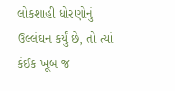લોકશાહી ધોરણોનું ઉલ્લંઘન કર્યું છે, તો ત્યાં કંઈક ખૂબ જ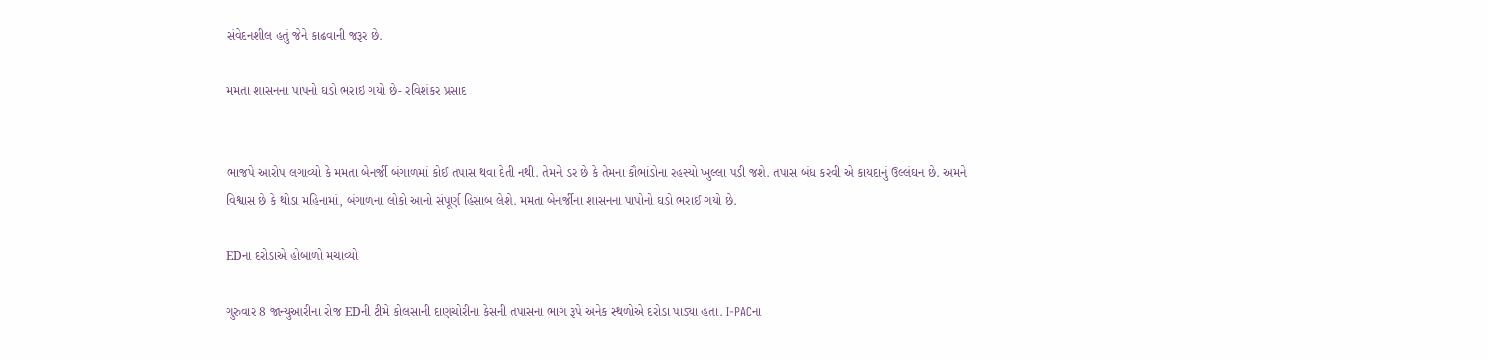સંવેદનશીલ હતું જેને કાઢવાની જરૂર છે.

મમતા શાસનના પાપનો ઘડો ભરાઇ ગયો છે- રવિશંકર પ્રસાદ


ભાજપે આરોપ લગાવ્યો કે મમતા બેનર્જી બંગાળમાં કોઈ તપાસ થવા દેતી નથી. તેમને ડર છે કે તેમના કૌભાંડોના રહસ્યો ખુલ્લા પડી જશે. તપાસ બંધ કરવી એ કાયદાનું ઉલ્લંઘન છે. અમને વિશ્વાસ છે કે થોડા મહિનામાં, બંગાળના લોકો આનો સંપૂર્ણ હિસાબ લેશે. મમતા બેનર્જીના શાસનના પાપોનો ઘડો ભરાઈ ગયો છે.

EDના દરોડાએ હોબાળો મચાવ્યો

ગુરુવાર 8 જાન્યુઆરીના રોજ EDની ટીમે કોલસાની દાણચોરીના કેસની તપાસના ભાગ રૂપે અનેક સ્થળોએ દરોડા પાડ્યા હતા. I-PACના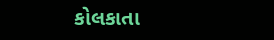કોલકાતા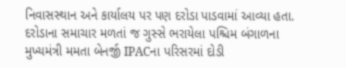નિવાસસ્થાન અને કાર્યાલય પર પણ દરોડા પાડવામાં આવ્યા હતા. દરોડાના સમાચાર મળતાં જ ગુસ્સે ભરાયેલા પશ્ચિમ બંગાળના મુખ્યમંત્રી મમતા બેનર્જી IPACના પરિસરમાં દોડી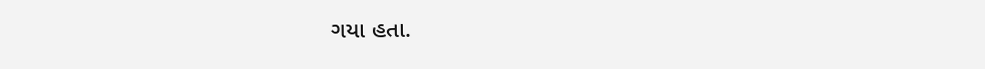ગયા હતા.